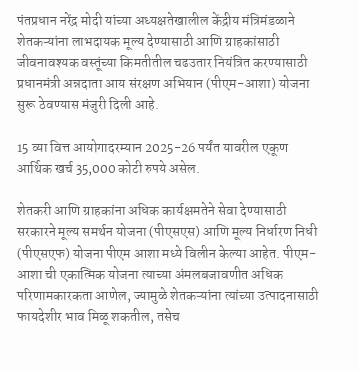पंतप्रधान नरेंद्र मोदी यांच्या अध्यक्षतेखालील केंद्रीय मंत्रिमंडळाने शेतकऱ्यांना लाभदायक मूल्य देण्यासाठी आणि ग्राहकांसाठी जीवनावश्यक वस्तूंच्या किमतीतील चढउतार नियंत्रित करण्यासाठी प्रधानमंत्री अन्नदाता आय संरक्षण अभियान (पीएम-आशा) योजना सुरू ठेवण्यास मंजुरी दिली आहे.

15 व्या वित्त आयोगादरम्यान 2025-26 पर्यंत यावरील एकूण आर्थिक खर्च 35,000 कोटी रुपये असेल.

शेतकरी आणि ग्राहकांना अधिक कार्यक्षमतेने सेवा देण्यासाठी सरकारने मूल्य समर्थन योजना (पीएसएस) आणि मूल्य निर्धारण निधी (पीएसएफ) योजना पीएम आशा मध्ये विलीन केल्या आहेत. पीएम-आशा ची एकात्मिक योजना त्याच्या अंमलबजावणीत अधिक परिणामकारकता आणेल, ज्यामुळे शेतकऱ्यांना त्यांच्या उत्पादनासाठी फायदेशीर भाव मिळू शकतील, तसेच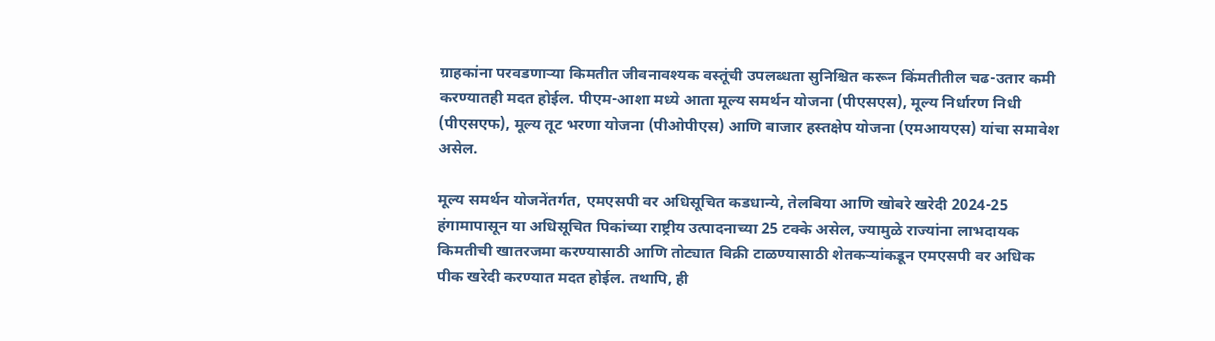ग्राहकांना परवडणाऱ्या किमतीत जीवनावश्यक वस्तूंची उपलब्धता सुनिश्चित करून किंमतीतील चढ-उतार कमी करण्यातही मदत होईल. पीएम-आशा मध्ये आता मूल्य समर्थन योजना (पीएसएस), मूल्य निर्धारण निधी (पीएसएफ), मूल्य तूट भरणा योजना (पीओपीएस) आणि बाजार हस्तक्षेप योजना (एमआयएस) यांचा समावेश असेल.

मूल्य समर्थन योजनेंतर्गत, एमएसपी वर अधिसूचित कडधान्ये, तेलबिया आणि खोबरे खरेदी 2024-25 हंगामापासून या अधिसूचित पिकांच्या राष्ट्रीय उत्पादनाच्या 25 टक्के असेल, ज्यामुळे राज्यांना लाभदायक किमतीची खातरजमा करण्यासाठी आणि तोट्यात विक्री टाळण्यासाठी शेतकऱ्यांकडून एमएसपी वर अधिक पीक खरेदी करण्यात मदत होईल. तथापि, ही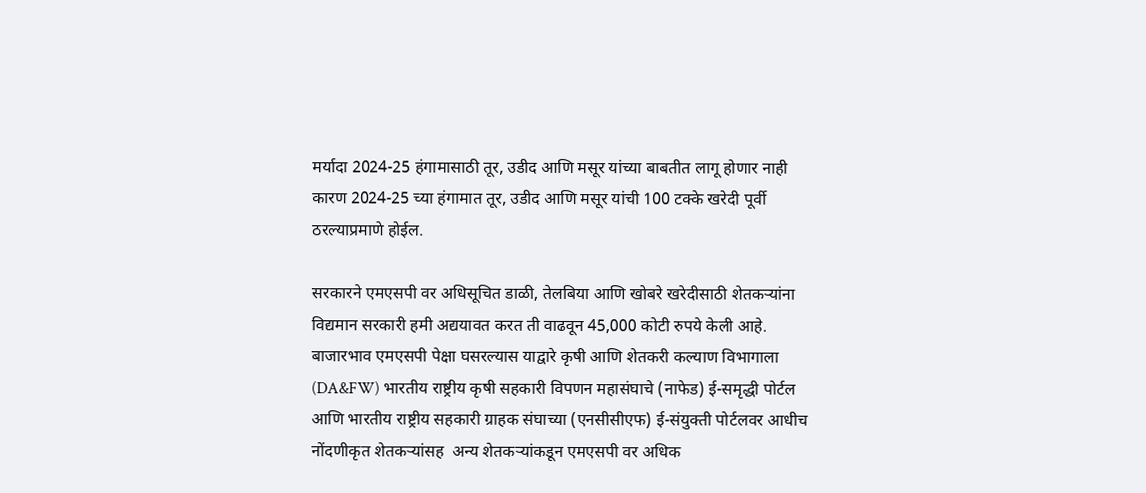मर्यादा 2024-25 हंगामासाठी तूर, उडीद आणि मसूर यांच्या बाबतीत लागू होणार नाही कारण 2024-25 च्या हंगामात तूर, उडीद आणि मसूर यांची 100 टक्के खरेदी पूर्वी ठरल्याप्रमाणे होईल.

सरकारने एमएसपी वर अधिसूचित डाळी, तेलबिया आणि खोबरे खरेदीसाठी शेतकऱ्यांना विद्यमान सरकारी हमी अद्ययावत करत ती वाढवून 45,000 कोटी रुपये केली आहे. बाजारभाव एमएसपी पेक्षा घसरल्यास याद्वारे कृषी आणि शेतकरी कल्याण विभागाला (DA&FW) भारतीय राष्ट्रीय कृषी सहकारी विपणन महासंघाचे (नाफेड) ई-समृद्धी पोर्टल आणि भारतीय राष्ट्रीय सहकारी ग्राहक संघाच्या (एनसीसीएफ) ई-संयुक्ती पोर्टलवर आधीच नोंदणीकृत शेतकऱ्यांसह  अन्य शेतकऱ्यांकडून एमएसपी वर अधिक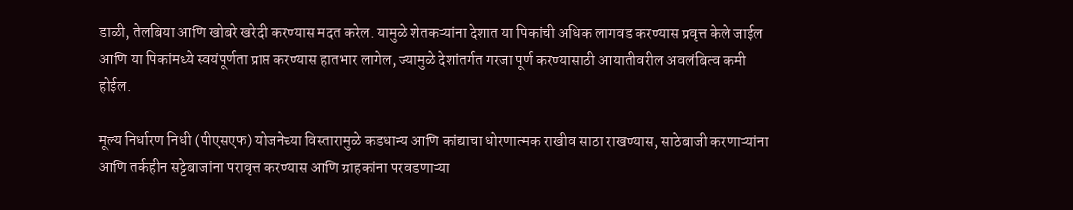डाळी, तेलबिया आणि खोबरे खरेदी करण्यास मदत करेल. यामुळे शेतकऱ्यांना देशात या पिकांची अधिक लागवड करण्यास प्रवृत्त केले जाईल आणि या पिकांमध्ये स्वयंपूर्णता प्राप्त करण्यास हातभार लागेल, ज्यामुळे देशांतर्गत गरजा पूर्ण करण्यासाठी आयातीवरील अवलंबित्व कमी होईल.

मूल्य निर्धारण निधी (पीएसएफ) योजनेच्या विस्तारामुळे कडधान्य आणि कांद्याचा धोरणात्मक राखीव साठा राखण्यास, साठेबाजी करणाऱ्यांना आणि तर्कहीन सट्टेबाजांना परावृत्त करण्यास आणि ग्राहकांना परवडणाऱ्या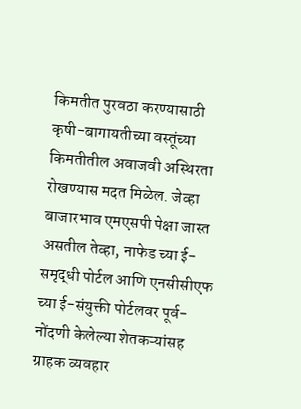किमतीत पुरवठा करण्यासाठी कृषी-बागायतीच्या वस्तूंच्या किमतीतील अवाजवी अस्थिरता रोखण्यास मदत मिळेल. जेव्हा बाजारभाव एमएसपी पेक्षा जास्त असतील तेव्हा, नाफेड च्या ई-समृद्धी पोर्टल आणि एनसीसीएफ च्या ई-संयुक्ती पोर्टलवर पूर्व-नोंदणी केलेल्या शेतकऱ्यांसह ग्राहक व्यवहार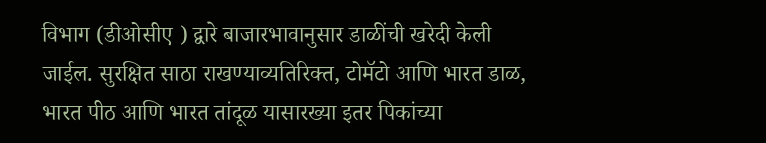विभाग (डीओसीए ) द्वारे बाजारभावानुसार डाळींची खरेदी केली जाईल. सुरक्षित साठा राखण्याव्यतिरिक्त, टोमॅटो आणि भारत डाळ, भारत पीठ आणि भारत तांदूळ यासारख्या इतर पिकांच्या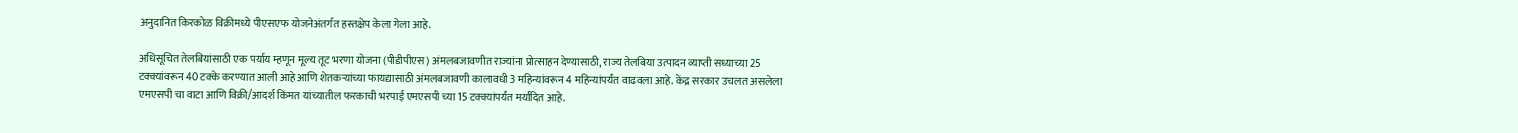अनुदानित किरकोळ विक्रीमध्ये पीएसएफ योजनेअंतर्गत हस्तक्षेप केला गेला आहे.

अधिसूचित तेलबियांसाठी एक पर्याय म्हणून मूल्य तूट भरणा योजना (पीडीपीएस) अंमलबजावणीत राज्यांना प्रोत्साहन देण्यासाठी, राज्य तेलबिया उत्पादन व्याप्ती सध्याच्या 25 टक्क्यांवरून 40 टक्के करण्यात आली आहे आणि शेतकऱ्यांच्या फायद्यासाठी अंमलबजावणी कालावधी 3 महिन्यांवरून 4 महिन्यांपर्यंत वाढवला आहे. केंद्र सरकार उचलत असलेला एमएसपी चा वाटा आणि विक्री/आदर्श किंमत यांच्यातील फरकाची भरपाई एमएसपी च्या 15 टक्क्यांपर्यंत मर्यादित आहे.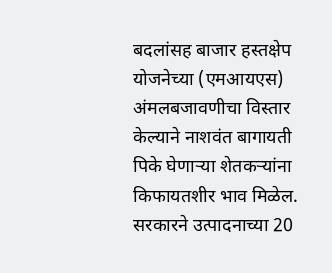बदलांसह बाजार हस्तक्षेप योजनेच्या (एमआयएस) अंमलबजावणीचा विस्तार केल्याने नाशवंत बागायती पिके घेणाऱ्या शेतकऱ्यांना किफायतशीर भाव मिळेल. सरकारने उत्पादनाच्या 20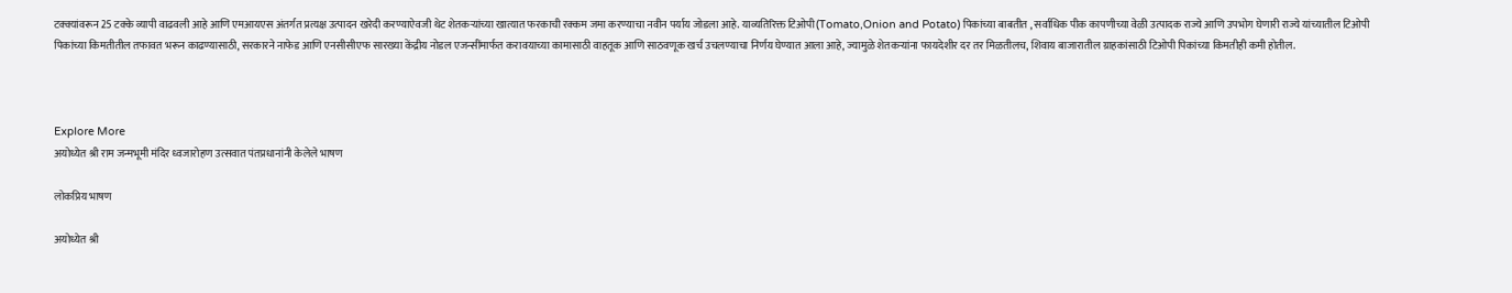टक्क्यांवरून 25 टक्के व्यापी वाढवली आहे आणि एमआयएस अंतर्गत प्रत्यक्ष उत्पादन खरेदी करण्याऐवजी थेट शेतकऱ्यांच्या खात्यात फरकाची रक्कम जमा करण्याचा नवीन पर्याय जोडला आहे. याव्यतिरिक्त टिओपी(Tomato,Onion and Potato) पिकांच्या बाबतीत , सर्वाधिक पीक कापणीच्या वेळी उत्पादक राज्ये आणि उपभोग घेणारी राज्ये यांच्यातील टिओपी पिकांच्या किमतीतील तफावत भरून काढण्यासाठी, सरकारने नाफेड आणि एनसीसीएफ सारख्या केंद्रीय नोडल एजन्सींमार्फत करावयाच्या कामासाठी वाहतूक आणि साठवणूक खर्च उचलण्याचा निर्णय घेण्यात आला आहे, ज्यामुळे शेतकऱ्यांना फायदेशीर दर तर मिळतीलच, शिवाय बाजारातील ग्राहकांसाठी टिओपी पिकांच्या किमतीही कमी होतील.



Explore More
अयोध्येत श्री राम जन्मभूमी मंदिर ध्वजारोहण उत्सवात पंतप्रधानांनी केलेले भाषण

लोकप्रिय भाषण

अयोध्येत श्री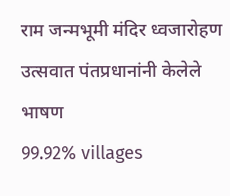राम जन्मभूमी मंदिर ध्वजारोहण उत्सवात पंतप्रधानांनी केलेले भाषण
99.92% villages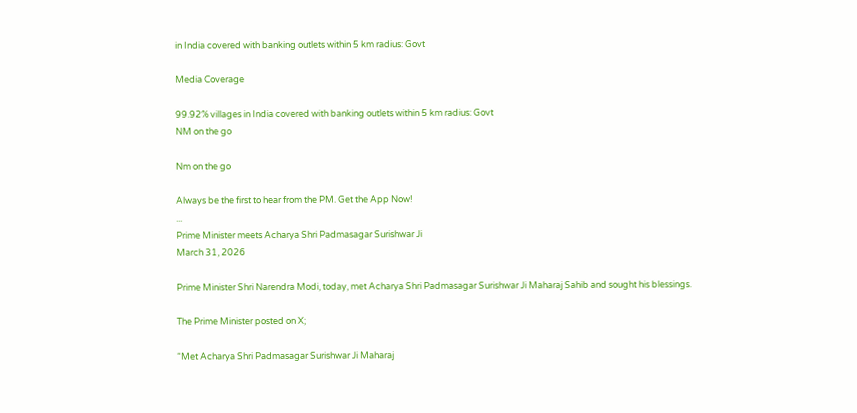in India covered with banking outlets within 5 km radius: Govt

Media Coverage

99.92% villages in India covered with banking outlets within 5 km radius: Govt
NM on the go

Nm on the go

Always be the first to hear from the PM. Get the App Now!
...
Prime Minister meets Acharya Shri Padmasagar Surishwar Ji
March 31, 2026

Prime Minister Shri Narendra Modi, today, met Acharya Shri Padmasagar Surishwar Ji Maharaj Sahib and sought his blessings.

The Prime Minister posted on X;

“Met Acharya Shri Padmasagar Surishwar Ji Maharaj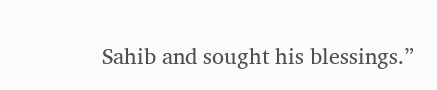Sahib and sought his blessings.”